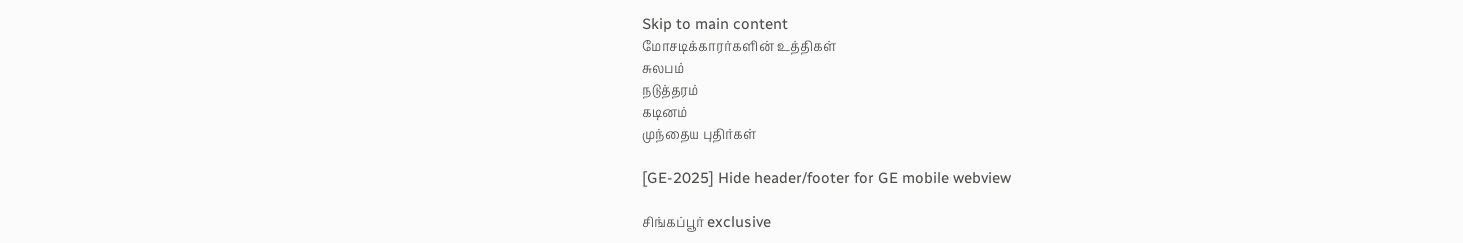Skip to main content
மோசடிக்காரர்களின் உத்திகள்
சுலபம்
நடுத்தரம்
கடினம்
முந்தைய புதிர்கள்

[GE-2025] Hide header/footer for GE mobile webview

சிங்கப்பூர் exclusive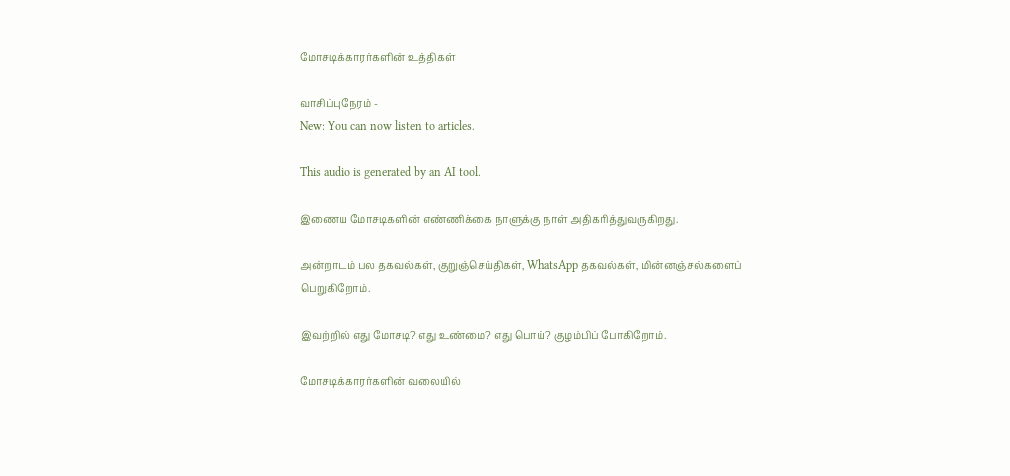மோசடிக்காரர்களின் உத்திகள்

வாசிப்புநேரம் -
New: You can now listen to articles.

This audio is generated by an AI tool.

இணைய மோசடிகளின் எண்ணிக்கை நாளுக்கு நாள் அதிகரித்துவருகிறது.

அன்றாடம் பல தகவல்கள், குறுஞ்செய்திகள், WhatsApp தகவல்கள், மின்னஞ்சல்களைப் பெறுகிறோம்.

இவற்றில் எது மோசடி? எது உண்மை? எது பொய்? குழம்பிப் போகிறோம்.

மோசடிக்காரர்களின் வலையில்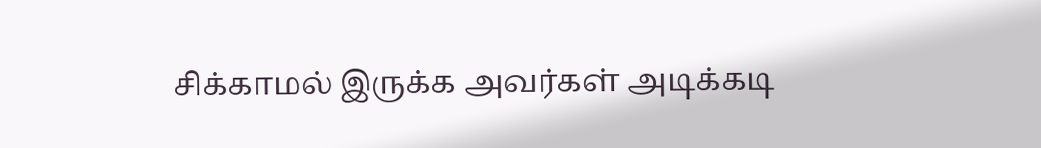சிக்காமல் இருக்க அவர்கள் அடிக்கடி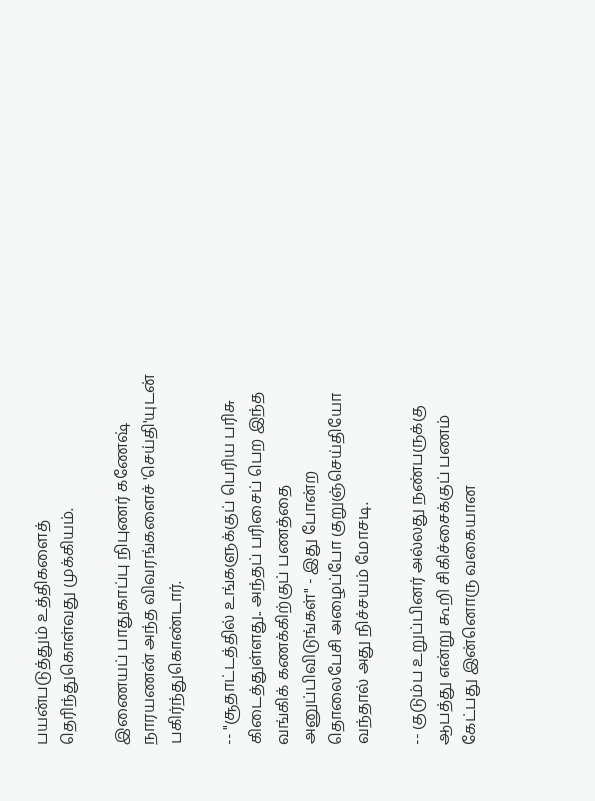பயன்படுத்தும் உத்திகளைத் தெரிந்துகொள்வது முக்கியம்.

இணையப் பாதுகாப்பு நிபுணர் கணேஷ் நாரயணன் அந்த விவரங்களைச் 'செய்தி'யுடன் பகிர்ந்துகொண்டார்.

-- "சூதாட்டத்தில் உங்களுக்குப் பெரிய பரிசு கிடைத்துள்ளது.. அந்தப் பரிசைப் பெற இந்த வங்கிக் கணக்கிற்குப் பணத்தை அனுப்பிவிடுங்கள்" - இது போன்ற தொலைபேசி அழைப்போ குறுஞ்செய்தியோ வந்தால் அது நிச்சயம் மோசடி.

-- குடும்ப உறுப்பினர் அல்லது நண்பருக்கு ஆபத்து என்று கூறி சிகிச்சைக்குப் பணம் கேட்பது இன்னொரு வகையான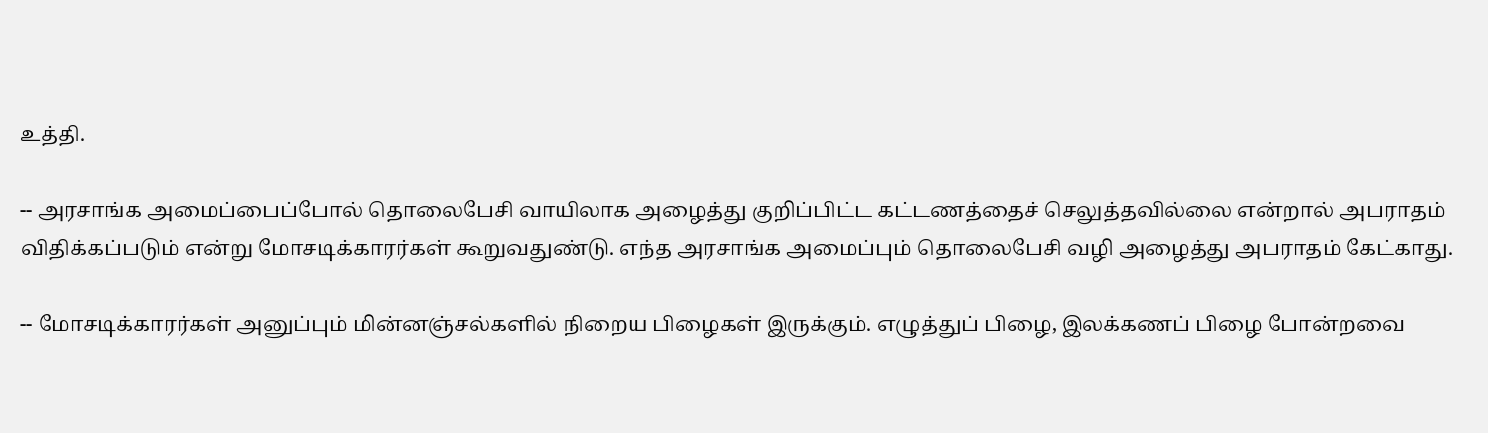உத்தி.

-- அரசாங்க அமைப்பைப்போல் தொலைபேசி வாயிலாக அழைத்து குறிப்பிட்ட கட்டணத்தைச் செலுத்தவில்லை என்றால் அபராதம் விதிக்கப்படும் என்று மோசடிக்காரர்கள் கூறுவதுண்டு. எந்த அரசாங்க அமைப்பும் தொலைபேசி வழி அழைத்து அபராதம் கேட்காது.

-- மோசடிக்காரர்கள் அனுப்பும் மின்னஞ்சல்களில் நிறைய பிழைகள் இருக்கும். எழுத்துப் பிழை, இலக்கணப் பிழை போன்றவை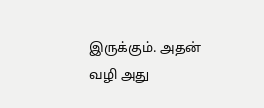இருக்கும். அதன் வழி அது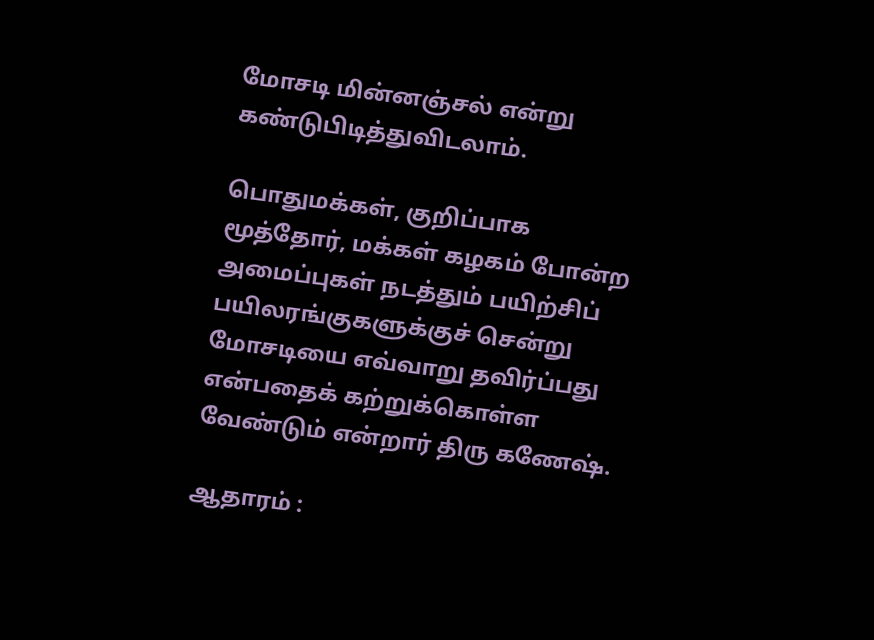மோசடி மின்னஞ்சல் என்று கண்டுபிடித்துவிடலாம்.

பொதுமக்கள், குறிப்பாக மூத்தோர், மக்கள் கழகம் போன்ற அமைப்புகள் நடத்தும் பயிற்சிப் பயிலரங்குகளுக்குச் சென்று மோசடியை எவ்வாறு தவிர்ப்பது என்பதைக் கற்றுக்கொள்ள வேண்டும் என்றார் திரு கணேஷ்.

ஆதாரம் :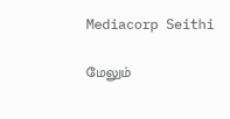Mediacorp Seithi

மேலும்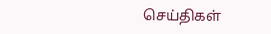செய்திகள்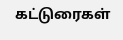கட்டுரைகள்